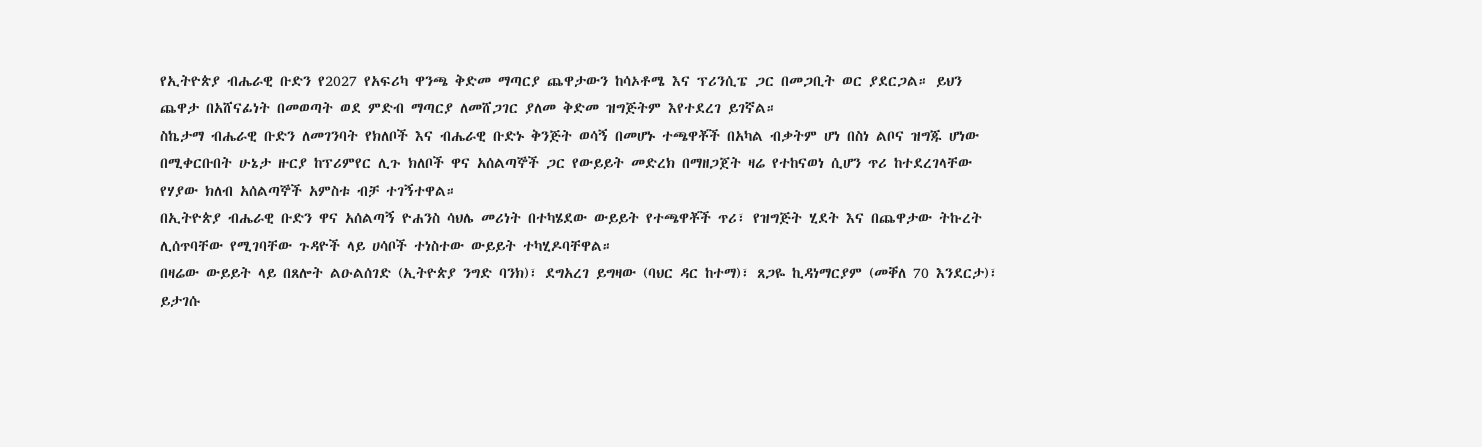የኢትዮጵያ ብሔራዊ ቡድን የ2027 የአፍሪካ ዋንጫ ቅድመ ማጣርያ ጨዋታውን ከሳኦቶሜ እና ፕሪንሲፔ ጋር በመጋቢት ወር ያደርጋል። ይህን ጨዋታ በአሸናፊነት በመወጣት ወደ ምድብ ማጣርያ ለመሸጋገር ያለመ ቅድመ ዝግጅትም እየተደረገ ይገኛል።
ስኬታማ ብሔራዊ ቡድን ለመገንባት የክለቦች እና ብሔራዊ ቡድኑ ቅንጅት ወሳኝ በመሆኑ ተጫዋቾች በአካል ብቃትም ሆነ በስነ ልቦና ዝግጁ ሆነው በሚቀርቡበት ሁኔታ ዙርያ ከፕሪምየር ሊጉ ክለቦች ዋና አሰልጣኞች ጋር የውይይት መድረክ በማዘጋጀት ዛሬ የተከናወነ ሲሆን ጥሪ ከተደረገላቸው የሃያው ክለብ አሰልጣኞች አምስቱ ብቻ ተገኝተዋል።
በኢትዮጵያ ብሔራዊ ቡድን ዋና አሰልጣኝ ዮሐንስ ሳህሌ መሪነት በተካሄደው ውይይት የተጫዋቾች ጥሪ፣ የዝግጅት ሂደት እና በጨዋታው ትኩረት ሊሰጥባቸው የሚገባቸው ጉዳዮች ላይ ሀሳቦች ተነስተው ውይይት ተካሂዶባቸዋል።
በዛሬው ውይይት ላይ በጸሎት ልዑልሰገድ (ኢትዮጵያ ንግድ ባንክ)፣ ደግአረገ ይግዛው (ባህር ዳር ከተማ)፣ ጸጋዬ ኪዳነማርያም (መቐለ 70 እንደርታ)፣ ይታገሱ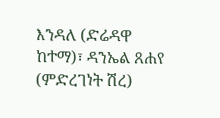እንዳለ (ድሬዳዋ ከተማ)፣ ዳንኤል ጸሐየ (ምድረገነት ሽረ)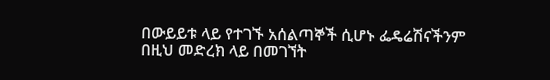በውይይቱ ላይ የተገኙ አሰልጣኞች ሲሆኑ ፌዴሬሽናችንም በዚህ መድረክ ላይ በመገኘት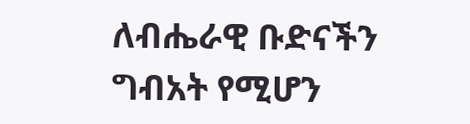ለብሔራዊ ቡድናችን ግብአት የሚሆን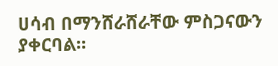ሀሳብ በማንሸራሸራቸው ምስጋናውን ያቀርባል።